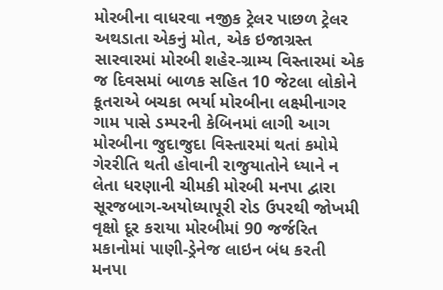મોરબીના વાધરવા નજીક ટ્રેલર પાછળ ટ્રેલર અથડાતા એકનું મોત, એક ઇજાગ્રસ્ત સારવારમાં મોરબી શહેર-ગ્રામ્ય વિસ્તારમાં એક જ દિવસમાં બાળક સહિત 10 જેટલા લોકોને કૂતરાએ બચકા ભર્યા મોરબીના લક્ષ્મીનાગર ગામ પાસે ડમ્પરની કેબિનમાં લાગી આગ મોરબીના જુદાજુદા વિસ્તારમાં થતાં કમોમે ગેરરીતિ થતી હોવાની રાજુયાતોને ધ્યાને ન લેતા ધરણાની ચીમકી મોરબી મનપા દ્વારા સૂરજબાગ-અયોધ્યાપૂરી રોડ ઉપરથી જોખમી વૃક્ષો દૂર કરાયા મોરબીમાં 90 જર્જરિત મકાનોમાં પાણી-ડ્રેનેજ લાઇન બંધ કરતી મનપા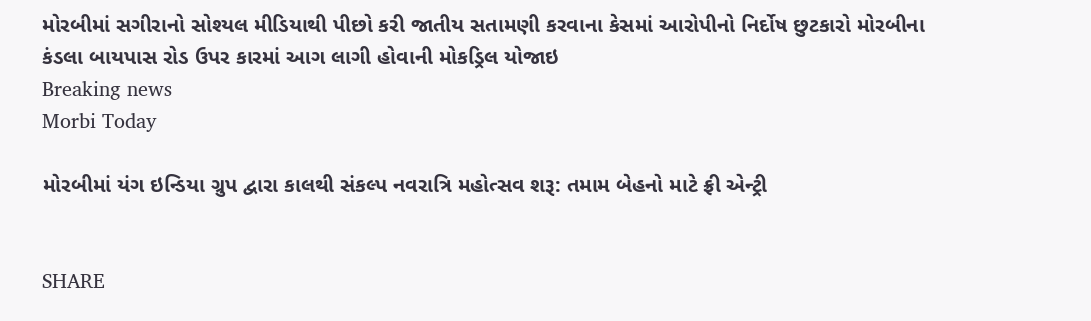મોરબીમાં સગીરાનો સોશ્યલ મીડિયાથી પીછો કરી જાતીય સતામણી કરવાના કેસમાં આરોપીનો નિર્દોષ છુટકારો મોરબીના કંડલા બાયપાસ રોડ ઉપર કારમાં આગ લાગી હોવાની મોકડ્રિલ યોજાઇ
Breaking news
Morbi Today

મોરબીમાં યંગ ઇન્ડિયા ગ્રુપ દ્વારા કાલથી સંકલ્પ નવરાત્રિ મહોત્સવ શરૂ: તમામ બેહનો માટે ફ્રી એન્ટ્રી


SHARE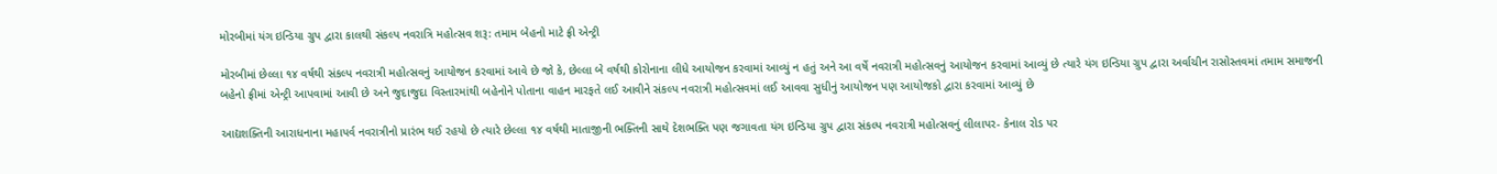મોરબીમાં યંગ ઇન્ડિયા ગ્રુપ દ્વારા કાલથી સંકલ્પ નવરાત્રિ મહોત્સવ શરૂ: તમામ બેહનો માટે ફ્રી એન્ટ્રી

મોરબીમાં છેલ્લા ૧૪ વર્ષથી સંકલ્પ નવરાત્રી મહોત્સવનું આયોજન કરવામાં આવે છે જો કે, છેલ્લા બે વર્ષથી કોરોનાના લીધે આયોજન કરવામાં આવ્યું ન હતું અને આ વર્ષે નવરાત્રી મહોત્સવનું આયોજન કરવામાં આવ્યું છે ત્યારે યંગ ઇન્ડિયા ગ્રુપ દ્વારા અર્વાચીન રાસોસ્તવમાં તમામ સમાજની બહેનો ફ્રીમાં એન્ટ્રી આપવામાં આવી છે અને જુદાજુદા વિસ્તારમાંથી બહેનોને પોતાના વાહન મારફતે લઈ આવીને સંકલ્પ નવરાત્રી મહોત્સવમાં લઈ આવવા સુધીનું આયોજન પણ આયોજકો દ્વારા કરવામાં આવ્યું છે

આદ્યશક્તિની આરાધનાના મહાપર્વ નવરાત્રીનો પ્રારંભ થઈ રહયો છે ત્યારે છેલ્લા ૧૪ વર્ષથી માતાજીની ભક્તિની સાથે દેશભક્તિ પણ જગાવતા યંગ ઇન્ડિયા ગ્રુપ દ્વારા સંકલ્પ નવરાત્રી મહોત્સવનું લીલાપર- કેનાલ રોડ પર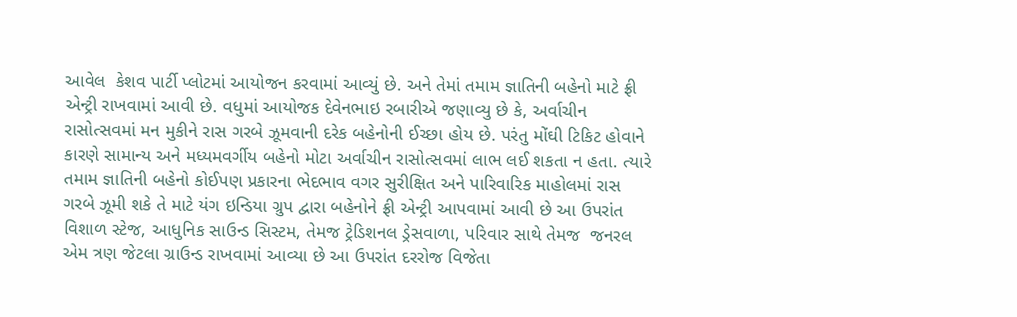આવેલ  કેશવ પાર્ટી પ્લોટમાં આયોજન કરવામાં આવ્યું છે. અને તેમાં તમામ જ્ઞાતિની બહેનો માટે ફ્રી એન્ટ્રી રાખવામાં આવી છે. વધુમાં આયોજક દેવેનભાઇ રબારીએ જણાવ્યુ છે કે, અર્વાચીન રાસોત્સવમાં મન મુકીને રાસ ગરબે ઝૂમવાની દરેક બહેનોની ઈચ્છા હોય છે. પરંતુ મોંઘી ટિકિટ હોવાને કારણે સામાન્ય અને મધ્યમવર્ગીય બહેનો મોટા અર્વાચીન રાસોત્સવમાં લાભ લઈ શકતા ન હતા. ત્યારે તમામ જ્ઞાતિની બહેનો કોઈપણ પ્રકારના ભેદભાવ વગર સુરીક્ષિત અને પારિવારિક માહોલમાં રાસ ગરબે ઝૂમી શકે તે માટે યંગ ઇન્ડિયા ગ્રુપ દ્વારા બહેનોને ફ્રી એન્ટ્રી આપવામાં આવી છે આ ઉપરાંત વિશાળ સ્ટેજ, આધુનિક સાઉન્ડ સિસ્ટમ, તેમજ ટ્રેડિશનલ ડ્રેસવાળા, પરિવાર સાથે તેમજ  જનરલ એમ ત્રણ જેટલા ગ્રાઉન્ડ રાખવામાં આવ્યા છે આ ઉપરાંત દરરોજ વિજેતા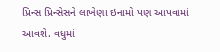પ્રિન્સ પ્રિન્સેસને લાખેણા ઇનામો પણ આપવામાં આવશે. વધુમાં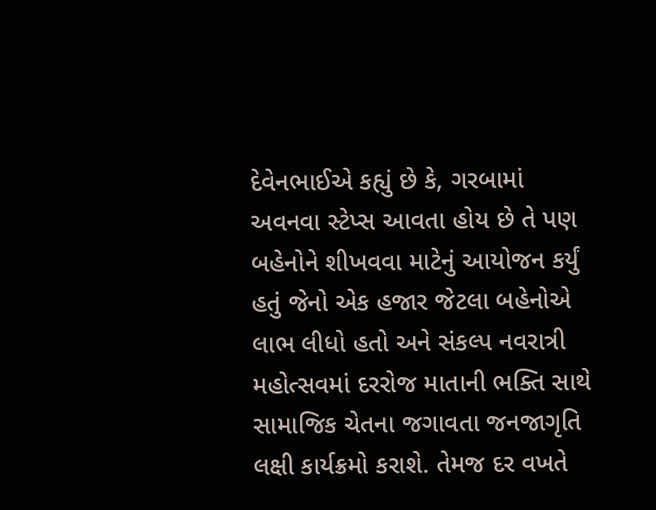દેવેનભાઈએ કહ્યું છે કે, ગરબામાં અવનવા સ્ટેપ્સ આવતા હોય છે તે પણ બહેનોને શીખવવા માટેનું આયોજન કર્યું હતું જેનો એક હજાર જેટલા બહેનોએ લાભ લીધો હતો અને સંકલ્પ નવરાત્રી મહોત્સવમાં દરરોજ માતાની ભક્તિ સાથે સામાજિક ચેતના જગાવતા જનજાગૃતિ લક્ષી કાર્યક્રમો કરાશે. તેમજ દર વખતે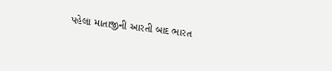પહેલા માતાજીની આરતી બાદ ભારત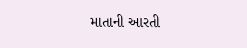માતાની આરતી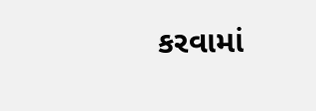કરવામાં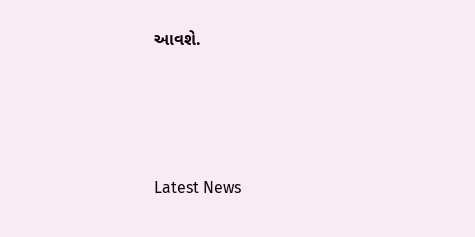આવશે.






Latest News